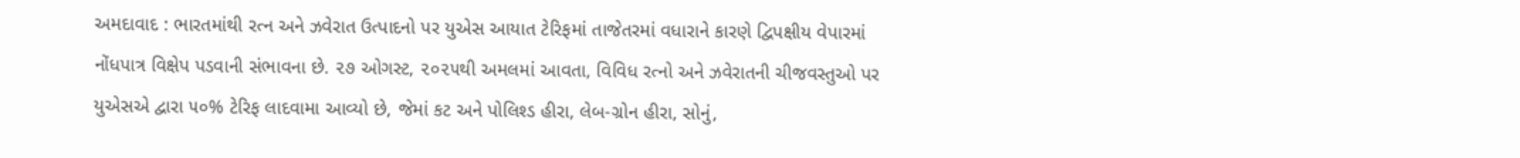અમદાવાદ : ભારતમાંથી રત્ન અને ઝવેરાત ઉત્પાદનો પર યુએસ આયાત ટેરિફમાં તાજેતરમાં વધારાને કારણે દ્વિપક્ષીય વેપારમાં નોંધપાત્ર વિક્ષેપ પડવાની સંભાવના છે. ૨૭ ઓગસ્ટ, ૨૦૨૫થી અમલમાં આવતા, વિવિધ રત્નો અને ઝવેરાતની ચીજવસ્તુઓ પર યુએસએ દ્વારા ૫૦% ટેરિફ લાદવામા આવ્યો છે, જેમાં કટ અને પોલિશ્ડ હીરા, લેબ-ગ્રોન હીરા, સોનું,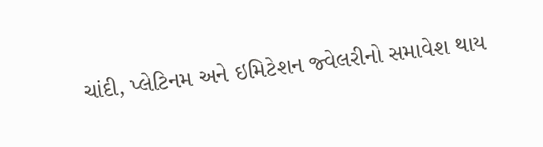ચાંદી, પ્લેટિનમ અને ઇમિટેશન જ્વેલરીનો સમાવેશ થાય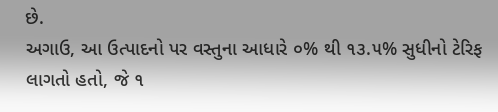છે.
અગાઉ, આ ઉત્પાદનો પર વસ્તુના આધારે ૦% થી ૧૩.૫% સુધીનો ટેરિફ લાગતો હતો, જે ૧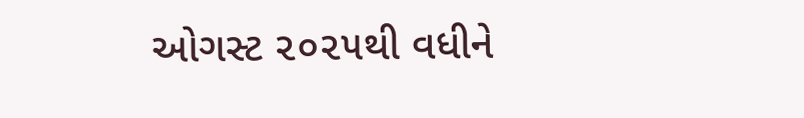ઓગસ્ટ ૨૦૨૫થી વધીને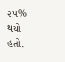૨૫% થયો હતો.